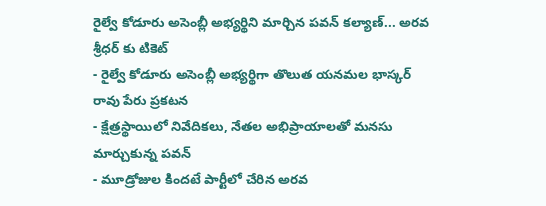రైల్వే కోడూరు అసెంబ్లీ అభ్యర్థిని మార్చిన పవన్ కల్యాణ్... అరవ శ్రీధర్ కు టికెట్
- రైల్వే కోడూరు అసెంబ్లీ అభ్యర్థిగా తొలుత యనమల భాస్కర్ రావు పేరు ప్రకటన
- క్షేత్రస్థాయిలో నివేదికలు, నేతల అభిప్రాయాలతో మనసు మార్చుకున్న పవన్
- మూడ్రోజుల కిందటే పార్టీలో చేరిన అరవ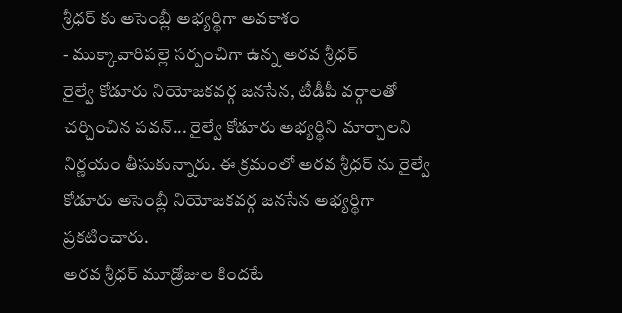శ్రీధర్ కు అసెంబ్లీ అభ్యర్థిగా అవకాశం
- ముక్కావారిపల్లె సర్పంచిగా ఉన్న అరవ శ్రీధర్
రైల్వే కోడూరు నియోజకవర్గ జనసేన, టీడీపీ వర్గాలతో చర్చించిన పవన్... రైల్వే కోడూరు అభ్యర్థిని మార్చాలని నిర్ణయం తీసుకున్నారు. ఈ క్రమంలో అరవ శ్రీధర్ ను రైల్వే కోడూరు అసెంబ్లీ నియోజకవర్గ జనసేన అభ్యర్థిగా ప్రకటించారు.
అరవ శ్రీధర్ మూడ్రోజుల కిందటే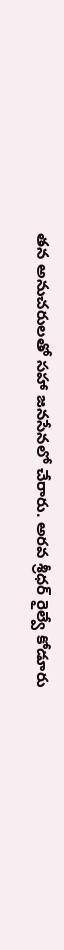తన అనుచరులతో సహా జనసేనలో చేరారు. అరవ శ్రీధర్ రైల్వే కోడూరు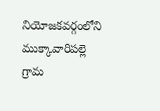నియోజకవర్గంలోని ముక్కావారిపల్లె గ్రామ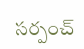సర్పంచ్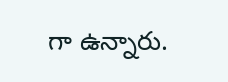గా ఉన్నారు.